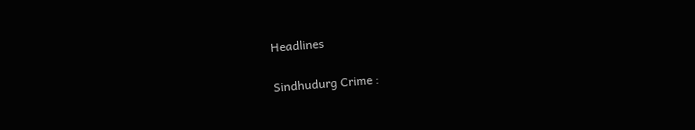Headlines

Sindhudurg Crime :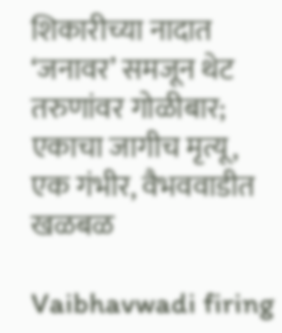शिकारीच्या नादात ‘जनावर’ समजून थेट तरुणांवर गोळीबार; एकाचा जागीच मृत्यू, एक गंभीर, वैभववाडीत खळबळ

Vaibhavwadi firing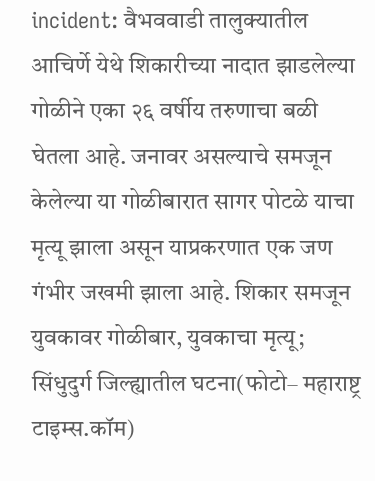incident: वैभववाडी तालुक्यातील आचिर्णे येथे शिकारीच्या नादात झाडलेल्या गोळीने एका २६ वर्षीय तरुणाचा बळी घेतला आहे. जनावर असल्याचे समजून केलेल्या या गोळीबारात सागर पोटळे याचा मृत्यू झाला असून याप्रकरणात एक जण गंभीर जखमी झाला आहे. शिकार समजून युवकावर गोळीबार, युवकाचा मृत्यू; सिंधुदुर्ग जिल्ह्यातील घटना(फोटो– महाराष्ट्र टाइम्स.कॉम)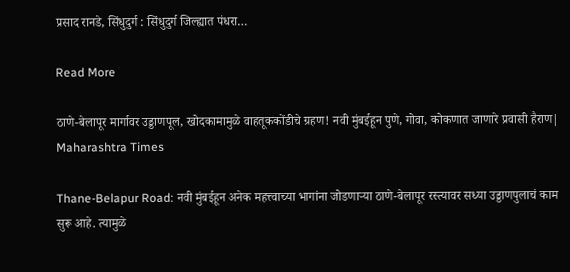प्रसाद रानडे, सिंधुदुर्ग : सिंधुदुर्ग जिल्ह्यात पंधरा…

Read More

ठाणे-बेलापूर मार्गावर उड्डाणपूल, खोदकामामुळे वाहतूककोंडीचे ग्रहण! नवी मुंबईहून पुणे, गोवा, कोकणात जाणारे प्रवासी हैराण| Maharashtra Times

Thane-Belapur Road: नवी मुंबईहून अनेक महत्त्वाच्या भागांना जोडणाऱ्या ठाणे-बेलापूर रस्त्यावर सध्या उड्डाणपुलाचं काम सुरू आहे. त्यामुळे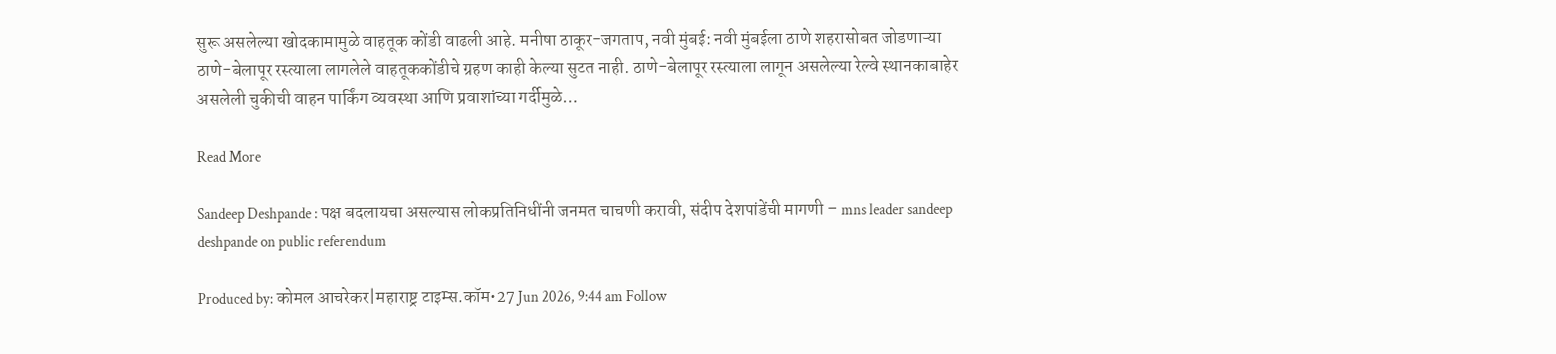सुरू असलेल्या खोदकामामुळे वाहतूक कोंडी वाढली आहे. मनीषा ठाकूर-जगताप, नवी मुंबई: नवी मुंबईला ठाणे शहरासोबत जोडणाऱ्या ठाणे-बेलापूर रस्त्याला लागलेले वाहतूककोंडीचे ग्रहण काही केल्या सुटत नाही. ठाणे-बेलापूर रस्त्याला लागून असलेल्या रेल्वे स्थानकाबाहेर असलेली चुकीची वाहन पार्किंग व्यवस्था आणि प्रवाशांच्या गर्दीमुळे…

Read More

Sandeep Deshpande : पक्ष बदलायचा असल्यास लोकप्रतिनिधींनी जनमत चाचणी करावी, संदीप देशपांडेंची मागणी – mns leader sandeep deshpande on public referendum

Produced by: कोमल आचरेकर|महाराष्ट्र टाइम्स.कॉम•27 Jun 2026, 9:44 am Follow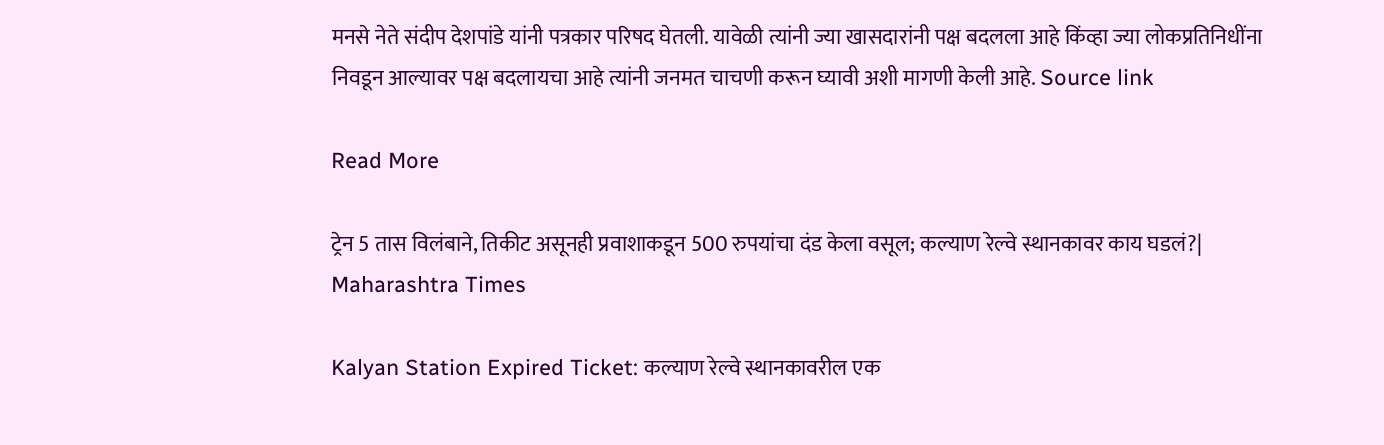मनसे नेते संदीप देशपांडे यांनी पत्रकार परिषद घेतली. यावेळी त्यांनी ज्या खासदारांनी पक्ष बदलला आहे किंव्हा ज्या लोकप्रतिनिधींना निवडून आल्यावर पक्ष बदलायचा आहे त्यांनी जनमत चाचणी करून घ्यावी अशी मागणी केली आहे. Source link

Read More

ट्रेन 5 तास विलंबाने, तिकीट असूनही प्रवाशाकडून 500 रुपयांचा दंड केला वसूल; कल्याण रेल्वे स्थानकावर काय घडलं?| Maharashtra Times

Kalyan Station Expired Ticket: कल्याण रेल्वे स्थानकावरील एक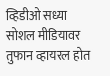व्हिडीओ सध्या सोशल मीडियावर तुफान व्हायरल होत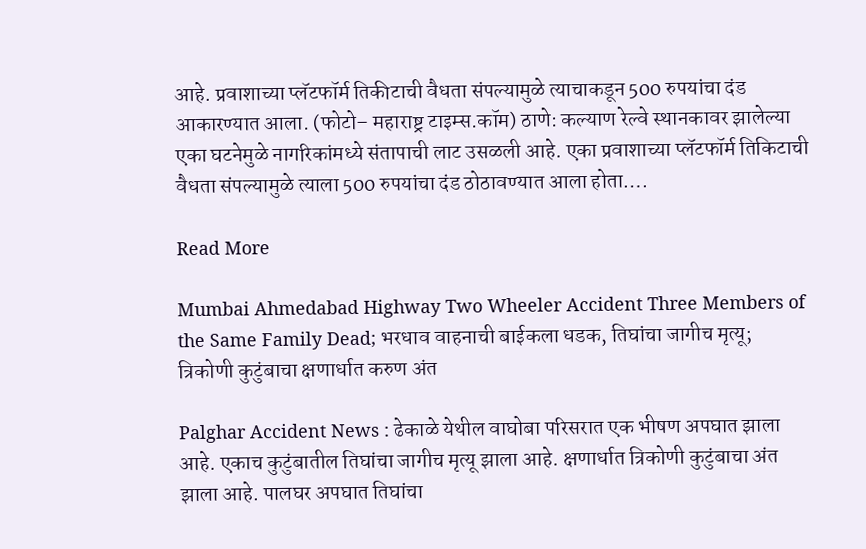आहे. प्रवाशाच्या प्लॅटफॉर्म तिकीटाची वैधता संपल्यामुळे त्याचाकडून 500 रुपयांचा दंड आकारण्यात आला. (फोटो– महाराष्ट्र टाइम्स.कॉम) ठाणे: कल्याण रेल्वे स्थानकावर झालेल्या एका घटनेमुळे नागरिकांमध्ये संतापाची लाट उसळली आहे. एका प्रवाशाच्या प्लॅटफॉर्म तिकिटाची वैधता संपल्यामुळे त्याला 500 रुपयांचा दंड ठोठावण्यात आला होता….

Read More

Mumbai Ahmedabad Highway Two Wheeler Accident Three Members of the Same Family Dead; भरधाव वाहनाची बाईकला धडक, तिघांचा जागीच मृत्यू; त्रिकोणी कुटुंबाचा क्षणार्धात करुण अंत

Palghar Accident News : ढेकाळे येथील वाघोबा परिसरात एक भीषण अपघात झाला आहे. एकाच कुटुंबातील तिघांचा जागीच मृत्यू झाला आहे. क्षणार्धात त्रिकोणी कुटुंबाचा अंत झाला आहे. पालघर अपघात तिघांचा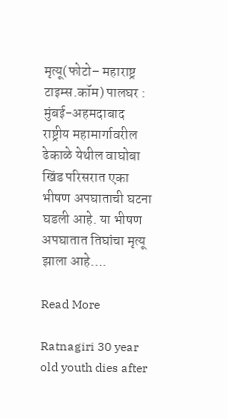मृत्यू(फोटो– महाराष्ट्र टाइम्स.कॉम) पालघर : मुंबई-अहमदाबाद राष्ट्रीय महामार्गावरील ढेकाळे येथील वाघोबा खिंड परिसरात एका भीषण अपघाताची घटना घडली आहे. या भीषण अपघातात तिघांचा मृत्यू झाला आहे….

Read More

Ratnagiri 30 year old youth dies after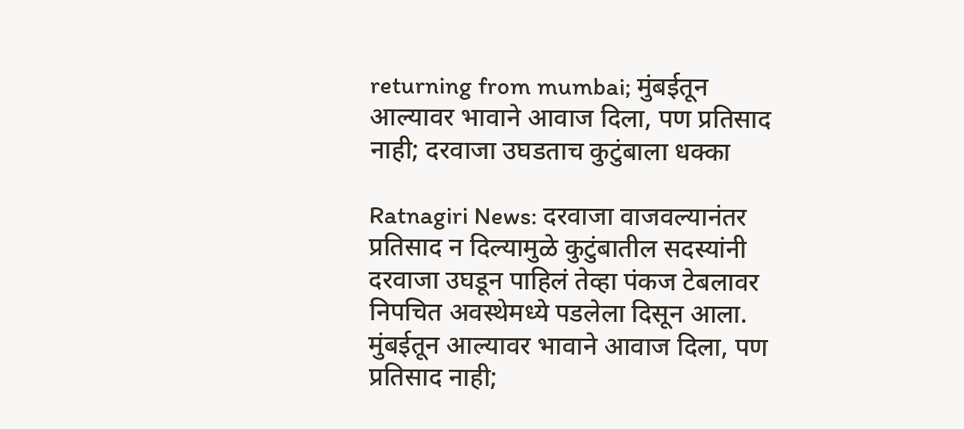returning from mumbai; मुंबईतून आल्यावर भावाने आवाज दिला, पण प्रतिसाद नाही; दरवाजा उघडताच कुटुंबाला धक्का

Ratnagiri News: दरवाजा वाजवल्यानंतर प्रतिसाद न दिल्यामुळे कुटुंबातील सदस्यांनी दरवाजा उघडून पाहिलं तेव्हा पंकज टेबलावर निपचित अवस्थेमध्ये पडलेला दिसून आला. मुंबईतून आल्यावर भावाने आवाज दिला, पण प्रतिसाद नाही;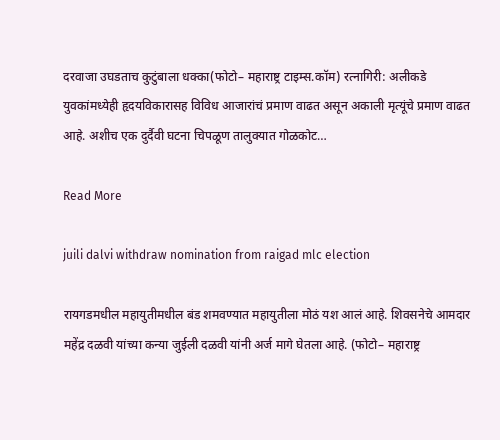दरवाजा उघडताच कुटुंबाला धक्का(फोटो– महाराष्ट्र टाइम्स.कॉम) रत्नागिरी: अलीकडे युवकांमध्येही हृदयविकारासह विविध आजारांचं प्रमाण वाढत असून अकाली मृत्यूंचे प्रमाण वाढत आहे. अशीच एक दुर्दैवी घटना चिपळूण तालुक्यात गोळकोट…

Read More

juili dalvi withdraw nomination from raigad mlc election

रायगडमधील महायुतीमधील बंड शमवण्यात महायुतीला मोठं यश आलं आहे. शिवसनेचे आमदार महेंद्र दळवी यांच्या कन्या जुईली दळवी यांनी अर्ज मागे घेतला आहे. (फोटो– महाराष्ट्र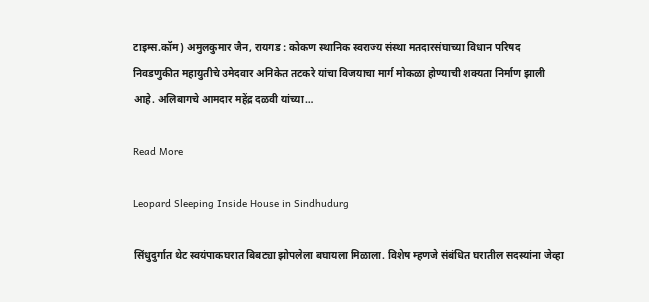टाइम्स.कॉम) अमुलकुमार जैन, रायगड : कोकण स्थानिक स्वराज्य संस्था मतदारसंघाच्या विधान परिषद निवडणुकीत महायुतीचे उमेदवार अनिकेत तटकरे यांचा विजयाचा मार्ग मोकळा होण्याची शक्यता निर्माण झाली आहे. अलिबागचे आमदार महेंद्र दळवी यांच्या…

Read More

Leopard Sleeping Inside House in Sindhudurg

सिंधुदुर्गात थेट स्वयंपाकघरात बिबट्या झोपलेला बघायला मिळाला. विशेष म्हणजे संबंधित घरातील सदस्यांना जेव्हा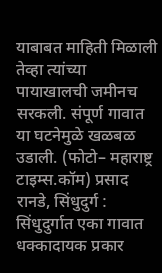याबाबत माहिती मिळाली तेव्हा त्यांच्या पायाखालची जमीनच सरकली. संपूर्ण गावात या घटनेमुळे खळबळ उडाली. (फोटो– महाराष्ट्र टाइम्स.कॉम) प्रसाद रानडे, सिंधुदुर्ग : सिंधुदुर्गात एका गावात धक्कादायक प्रकार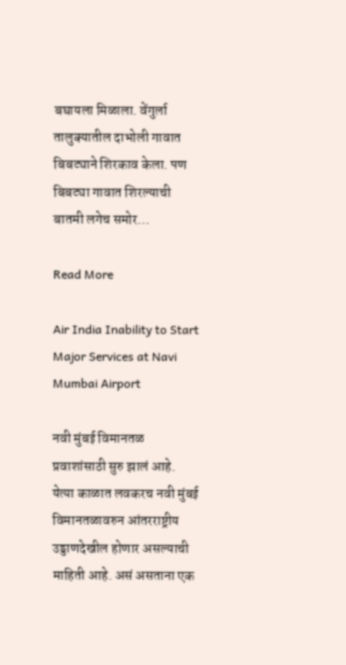बघायला मिळाला. वेंगुर्ला तालुक्यातील दाभोली गावात बिबट्याने शिरकाव केला. पण बिबट्या गावात शिरल्याची बातमी लगेच समोर…

Read More

Air India Inability to Start Major Services at Navi Mumbai Airport

नवी मुंबई विमानतळ प्रवाशांसाठी सुरु झालं आहे. येत्या काळात लवकरच नवी मुंबई विमानतळावरुन आंतरराष्ट्रीय उड्डाणदेखील होणार असल्याची माहिती आहे. असं असताना एक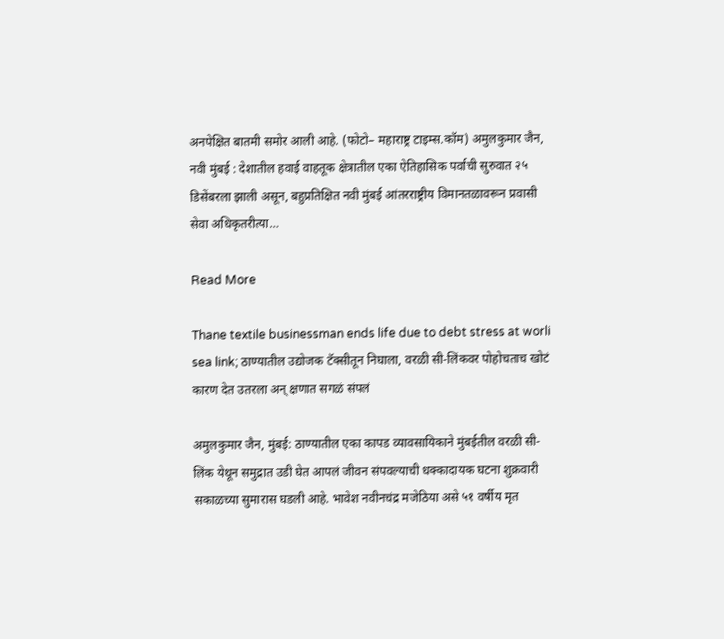अनपेक्षित बातमी समोर आली आहे. (फोटो– महाराष्ट्र टाइम्स.कॉम) अमुलकुमार जैन, नवी मुंबई : देशातील हवाई वाहतूक क्षेत्रातील एका ऐतिहासिक पर्वाची सुरुवात २५ डिसेंबरला झाली असून, बहुप्रतिक्षित नवी मुंबई आंतरराष्ट्रीय विमानतळावरून प्रवासी सेवा अधिकृतरीत्या…

Read More

Thane textile businessman ends life due to debt stress at worli sea link; ठाण्यातील उद्योजक टॅक्सीतून निघाला, वरळी सी-लिंकवर पोहोचताच खोटं कारण देत उतरला अन् क्षणात सगळं संपलं

अमुलकुमार जैन, मुंबई: ठाण्यातील एका कापड व्यावसायिकाने मुंबईतील वरळी सी-लिंक येथून समुद्रात उडी घेत आपलं जीवन संपवल्याची धक्कादायक घटना शुक्रवारी सकाळच्या सुमारास घडली आहे. भावेश नवीनचंद्र मजेठिया असे ५१ वर्षीय मृत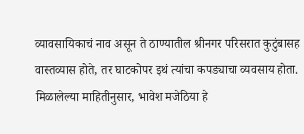व्यावसायिकाचं नाव असून ते ठाण्यातील श्रीनगर परिसरात कुटुंबासह वास्तव्यास होते, तर घाटकोपर इथं त्यांचा कपड्याचा व्यवसाय होता. मिळालेल्या माहितीनुसार, भावेश मजेठिया हे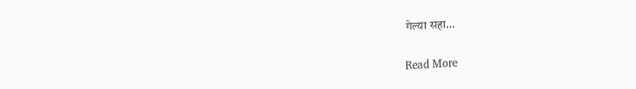गेल्या सहा…

Read More